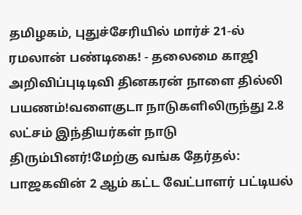தமிழகம், புதுச்சேரியில் மார்ச் 21-ல் ரமலான் பண்டிகை! - தலைமை காஜி அறிவிப்புடிடிவி தினகரன் நாளை தில்லி பயணம்!வளைகுடா நாடுகளிலிருந்து 2.8 லட்சம் இந்தியர்கள் நாடு திரும்பினர்!மேற்கு வங்க தேர்தல்: பாஜகவின் 2 ஆம் கட்ட வேட்பாளர் பட்டியல்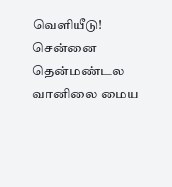வெளியீடு! சென்னை தென்மண்டல வானிலை மைய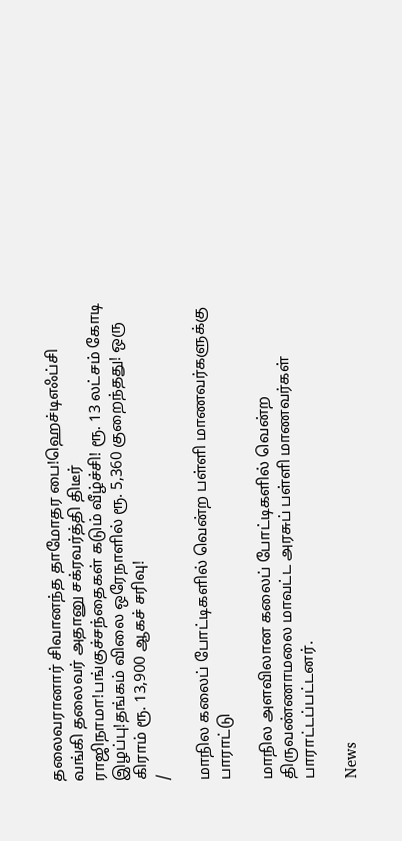தலைவரானார் சிவானந்த தாமோதர பை!ஹெச்டிஎஃப்சி வங்கி தலைவர் அதானு சக்ரவர்த்தி திடீர் ராஜிநாமா!பங்குச்சந்தைகள் கடும் வீழ்ச்சி! ரூ. 13 லட்சம் கோடி இழப்பு!தங்கம் விலை ஒரேநாளில் ரூ. 5,360 குறைந்தது! ஒரு கிராம் ரூ. 13,900 ஆகச் சரிவு!
/

மாநில கலைப் போட்டிகளில் வென்ற பள்ளி மாணவர்களுக்கு பாராட்டு

மாநில அளவிலான கலைப் போட்டிகளில் வென்ற திருவண்ணாமலை மாவட்ட அரசுப் பள்ளி மாணவர்கள் பாராட்டப்பட்டனர்.

News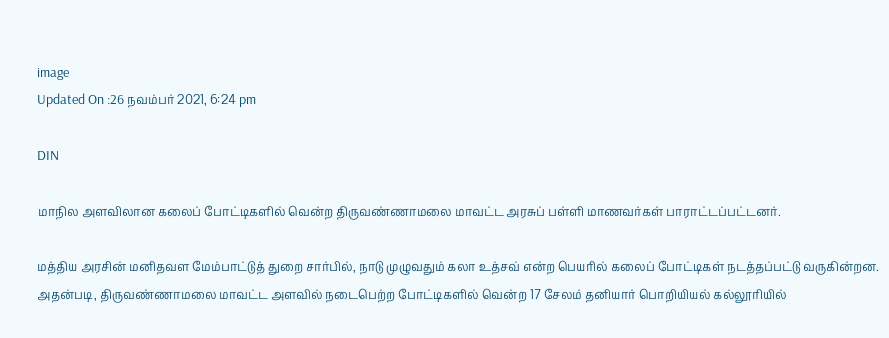image
Updated On :26 நவம்பர் 2021, 6:24 pm

DIN

மாநில அளவிலான கலைப் போட்டிகளில் வென்ற திருவண்ணாமலை மாவட்ட அரசுப் பள்ளி மாணவர்கள் பாராட்டப்பட்டனர்.

மத்திய அரசின் மனிதவள மேம்பாட்டுத் துறை சார்பில், நாடு முழுவதும் கலா உத்சவ் என்ற பெயரில் கலைப் போட்டிகள் நடத்தப்பட்டு வருகின்றன. அதன்படி, திருவண்ணாமலை மாவட்ட அளவில் நடைபெற்ற போட்டிகளில் வென்ற 17 சேலம் தனியார் பொறியியல் கல்லூரியில்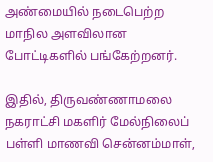அண்மையில் நடைபெற்ற மாநில அளவிலான போட்டிகளில் பங்கேற்றனர்.

இதில், திருவண்ணாமலை நகராட்சி மகளிர் மேல்நிலைப் பள்ளி மாணவி சென்னம்மாள்,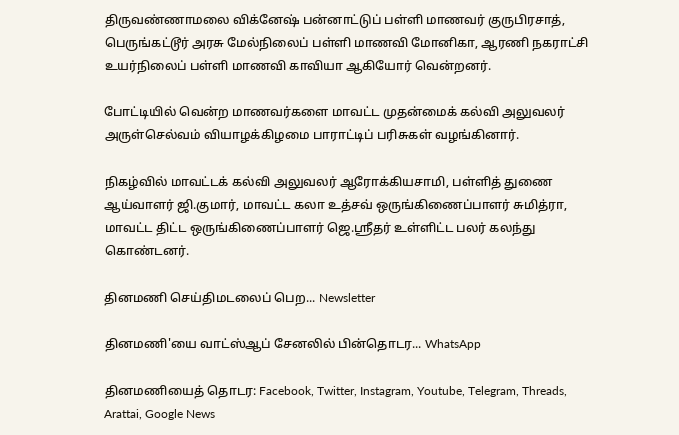திருவண்ணாமலை விக்னேஷ் பன்னாட்டுப் பள்ளி மாணவர் குருபிரசாத், பெருங்கட்டூர் அரசு மேல்நிலைப் பள்ளி மாணவி மோனிகா, ஆரணி நகராட்சி உயர்நிலைப் பள்ளி மாணவி காவியா ஆகியோர் வென்றனர்.

போட்டியில் வென்ற மாணவர்களை மாவட்ட முதன்மைக் கல்வி அலுவலர் அருள்செல்வம் வியாழக்கிழமை பாராட்டிப் பரிசுகள் வழங்கினார்.

நிகழ்வில் மாவட்டக் கல்வி அலுவலர் ஆரோக்கியசாமி, பள்ளித் துணை ஆய்வாளர் ஜி.குமார், மாவட்ட கலா உத்சவ் ஒருங்கிணைப்பாளர் சுமித்ரா, மாவட்ட திட்ட ஒருங்கிணைப்பாளர் ஜெ.ஸ்ரீதர் உள்ளிட்ட பலர் கலந்து கொண்டனர்.

தினமணி செய்திமடலைப் பெற... Newsletter

தினமணி'யை வாட்ஸ்ஆப் சேனலில் பின்தொடர... WhatsApp

தினமணியைத் தொடர: Facebook, Twitter, Instagram, Youtube, Telegram, Threads, Arattai, Google News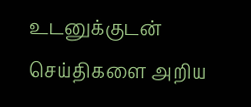உடனுக்குடன் செய்திகளை அறிய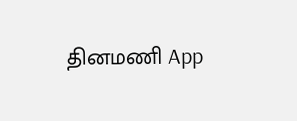தினமணி App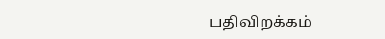பதிவிறக்கம்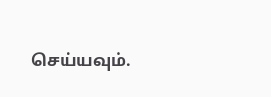செய்யவும்.